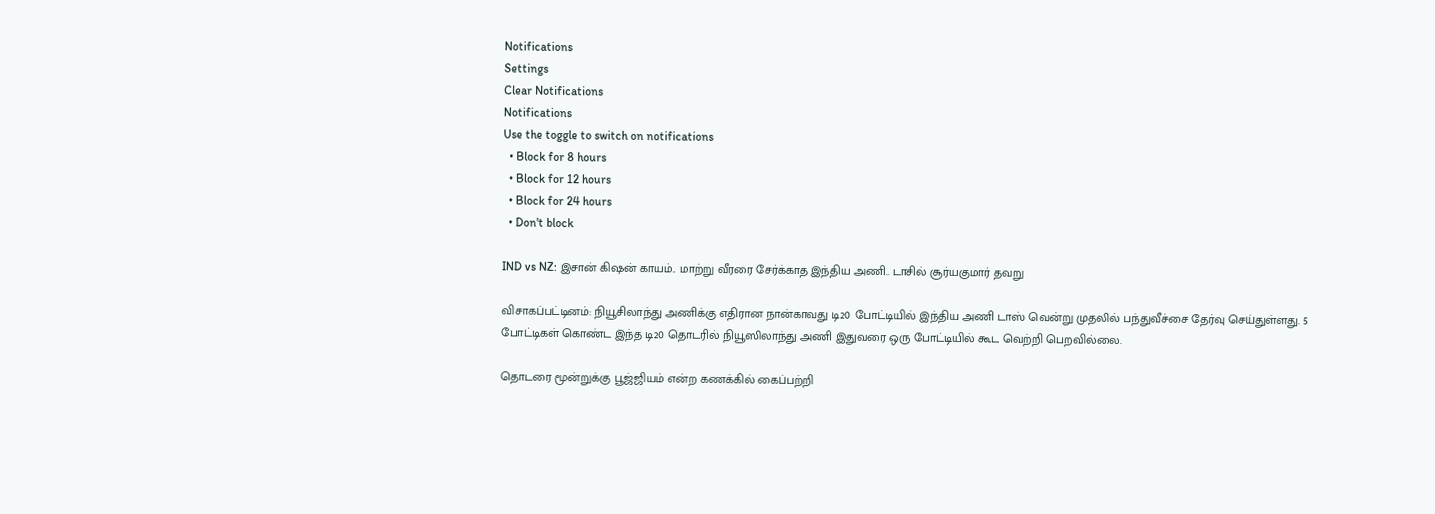Notifications
Settings
Clear Notifications
Notifications
Use the toggle to switch on notifications
  • Block for 8 hours
  • Block for 12 hours
  • Block for 24 hours
  • Don't block

IND vs NZ: இசான் கிஷன் காயம்.. மாற்று வீரரை சேர்க்காத இந்திய அணி.. டாசில் சூர்யகுமார் தவறு

விசாகப்பட்டினம்: நியூசிலாந்து அணிக்கு எதிரான நான்காவது டி20 போட்டியில் இந்திய அணி டாஸ் வென்று முதலில் பந்துவீச்சை தேர்வு செய்துள்ளது. 5 போட்டிகள் கொண்ட இந்த டி20 தொடரில் நியூஸிலாந்து அணி இதுவரை ஒரு போட்டியில் கூட வெற்றி பெறவில்லை.

தொடரை மூன்றுக்கு பூஜ்ஜியம் என்ற கணக்கில் கைப்பற்றி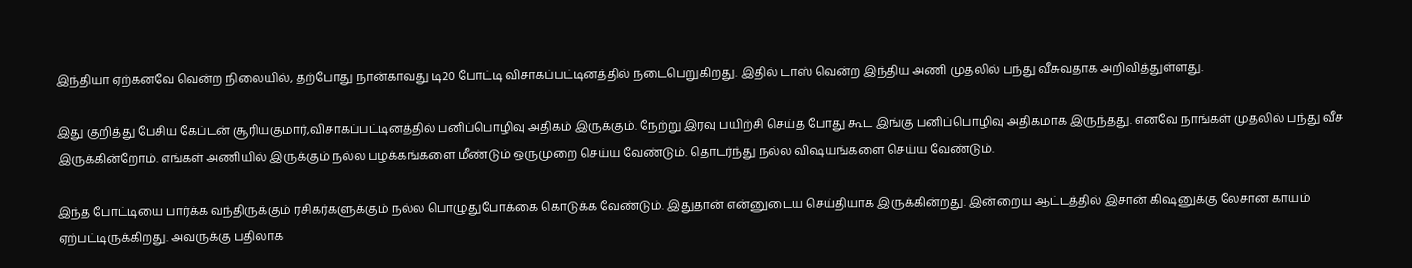இந்தியா ஏற்கனவே வென்ற நிலையில், தற்போது நான்காவது டி20 போட்டி விசாகப்பட்டினத்தில் நடைபெறுகிறது. இதில் டாஸ் வென்ற இந்திய அணி முதலில் பந்து வீசுவதாக அறிவித்துள்ளது.

இது குறித்து பேசிய கேப்டன் சூரியகுமார்,விசாகப்பட்டினத்தில் பனிப்பொழிவு அதிகம் இருக்கும். நேற்று இரவு பயிற்சி செய்த போது கூட இங்கு பனிப்பொழிவு அதிகமாக இருந்தது. எனவே நாங்கள் முதலில் பந்து வீச இருக்கின்றோம். எங்கள் அணியில் இருக்கும் நல்ல பழக்கங்களை மீண்டும் ஒருமுறை செய்ய வேண்டும். தொடர்ந்து நல்ல விஷயங்களை செய்ய வேண்டும்.

இந்த போட்டியை பார்க்க வந்திருக்கும் ரசிகர்களுக்கும் நல்ல பொழுதுபோக்கை கொடுக்க வேண்டும். இதுதான் என்னுடைய செய்தியாக இருக்கின்றது. இன்றைய ஆட்டத்தில் இசான் கிஷனுக்கு லேசான காயம் ஏற்பட்டிருக்கிறது. அவருக்கு பதிலாக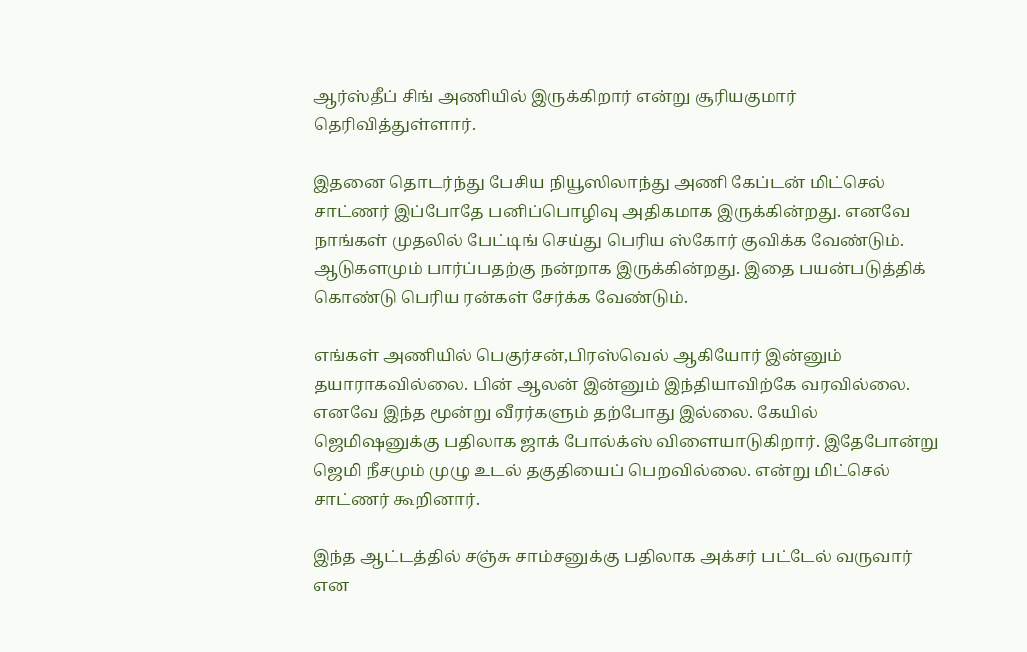ஆர்ஸ்தீப் சிங் அணியில் இருக்கிறார் என்று சூரியகுமார் தெரிவித்துள்ளார்.

இதனை தொடர்ந்து பேசிய நியூஸிலாந்து அணி கேப்டன் மிட்செல் சாட்ணர் இப்போதே பனிப்பொழிவு அதிகமாக இருக்கின்றது. எனவே நாங்கள் முதலில் பேட்டிங் செய்து பெரிய ஸ்கோர் குவிக்க வேண்டும். ஆடுகளமும் பார்ப்பதற்கு நன்றாக இருக்கின்றது. இதை பயன்படுத்திக் கொண்டு பெரிய ரன்கள் சேர்க்க வேண்டும்.

எங்கள் அணியில் பெகுர்சன்,பிரஸ்வெல் ஆகியோர் இன்னும் தயாராகவில்லை. பின் ஆலன் இன்னும் இந்தியாவிற்கே வரவில்லை. எனவே இந்த மூன்று வீரர்களும் தற்போது இல்லை. கேயில் ஜெமிஷனுக்கு பதிலாக ஜாக் போல்க்ஸ் விளையாடுகிறார். இதேபோன்று ஜெமி நீசமும் முழு உடல் தகுதியைப் பெறவில்லை. என்று மிட்செல் சாட்ணர் கூறினார்.

இந்த ஆட்டத்தில் சஞ்சு சாம்சனுக்கு பதிலாக அக்சர் பட்டேல் வருவார் என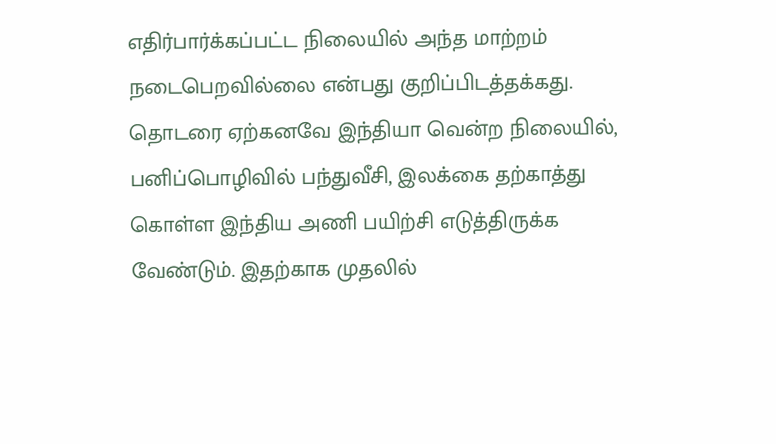எதிர்பார்க்கப்பட்ட நிலையில் அந்த மாற்றம் நடைபெறவில்லை என்பது குறிப்பிடத்தக்கது. தொடரை ஏற்கனவே இந்தியா வென்ற நிலையில், பனிப்பொழிவில் பந்துவீசி, இலக்கை தற்காத்து கொள்ள இந்திய அணி பயிற்சி எடுத்திருக்க வேண்டும். இதற்காக முதலில்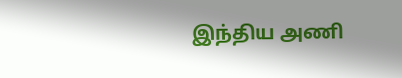இந்திய அணி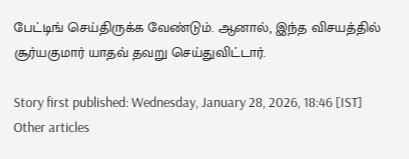பேட்டிங் செய்திருக்க வேண்டும். ஆனால், இந்த விசயத்தில் சூர்யகுமார் யாதவ் தவறு செய்துவிட்டார்.

Story first published: Wednesday, January 28, 2026, 18:46 [IST]
Other articles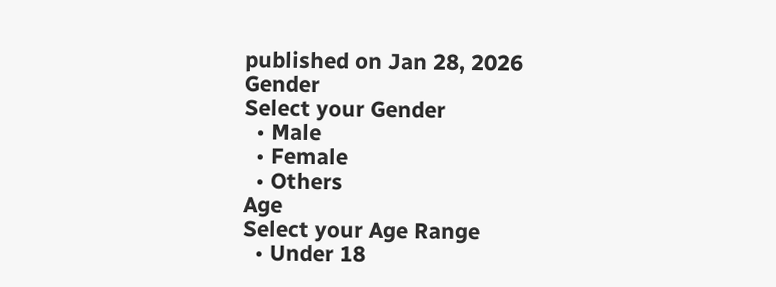published on Jan 28, 2026
Gender
Select your Gender
  • Male
  • Female
  • Others
Age
Select your Age Range
  • Under 18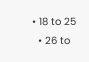• 18 to 25
  • 26 to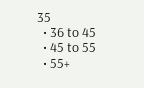35
  • 36 to 45
  • 45 to 55
  • 55+